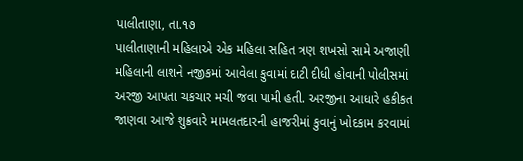પાલીતાણા, તા.૧૭
પાલીતાણાની મહિલાએ એક મહિલા સહિત ત્રણ શખસો સામે અજાણી મહિલાની લાશને નજીકમાં આવેલા કુવામાં દાટી દીધી હોવાની પોલીસમાં અરજી આપતા ચકચાર મચી જવા પામી હતી. અરજીના આધારે હકીકત જાણવા આજે શુક્રવારે મામલતદારની હાજરીમાં કુવાનું ખોદકામ કરવામાં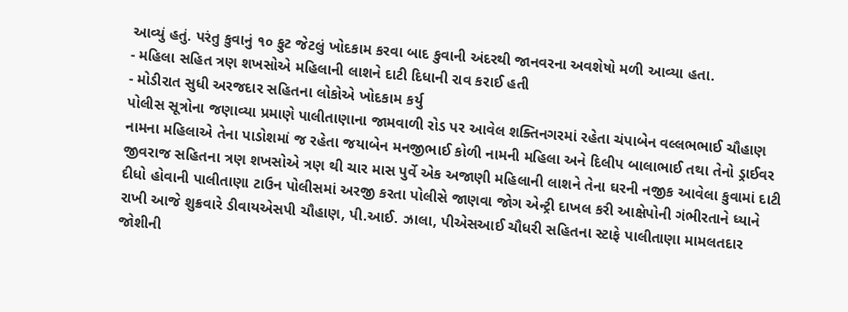આવ્યું હતું. પરંતુ કુવાનું ૧૦ ફુટ જેટલું ખોદકામ કરવા બાદ કુવાની અંદરથી જાનવરના અવશેષો મળી આવ્યા હતા.
- મહિલા સહિત ત્રણ શખસોએ મહિલાની લાશને દાટી દિધાની રાવ કરાઈ હતી
- મોડીરાત સુધી અરજદાર સહિતના લોકોએ ખોદકામ કર્યુ
પોલીસ સૂત્રોના જણાવ્યા પ્રમાણે પાલીતાણાના જામવાળી રોડ પર આવેલ શક્તિનગરમાં રહેતા ચંપાબેન વલ્લભભાઈ ચૌહાણ નામના મહિલાએ તેના પાડોશમાં જ રહેતા જયાબેન મનજીભાઈ કોળી નામની મહિલા અને દિલીપ બાલાભાઈ તથા તેનો ડ્રાઈવર જીવરાજ સહિતના ત્રણ શખસોએ ત્રણ થી ચાર માસ પુર્વે એક અજાણી મહિલાની લાશને તેના ઘરની નજીક આવેલા કુવામાં દાટી દીધો હોવાની પાલીતાણા ટાઉન પોલીસમાં અરજી કરતા પોલીસે જાણવા જોગ એન્ટ્રી દાખલ કરી આક્ષેપોની ગંભીરતાને ધ્યાને રાખી આજે શુક્રવારે ડીવાયએસપી ચૌહાણ, પી.આઈ. ઝાલા, પીએસઆઈ ચૌધરી સહિતના સ્ટાફે પાલીતાણા મામલતદાર જોશીની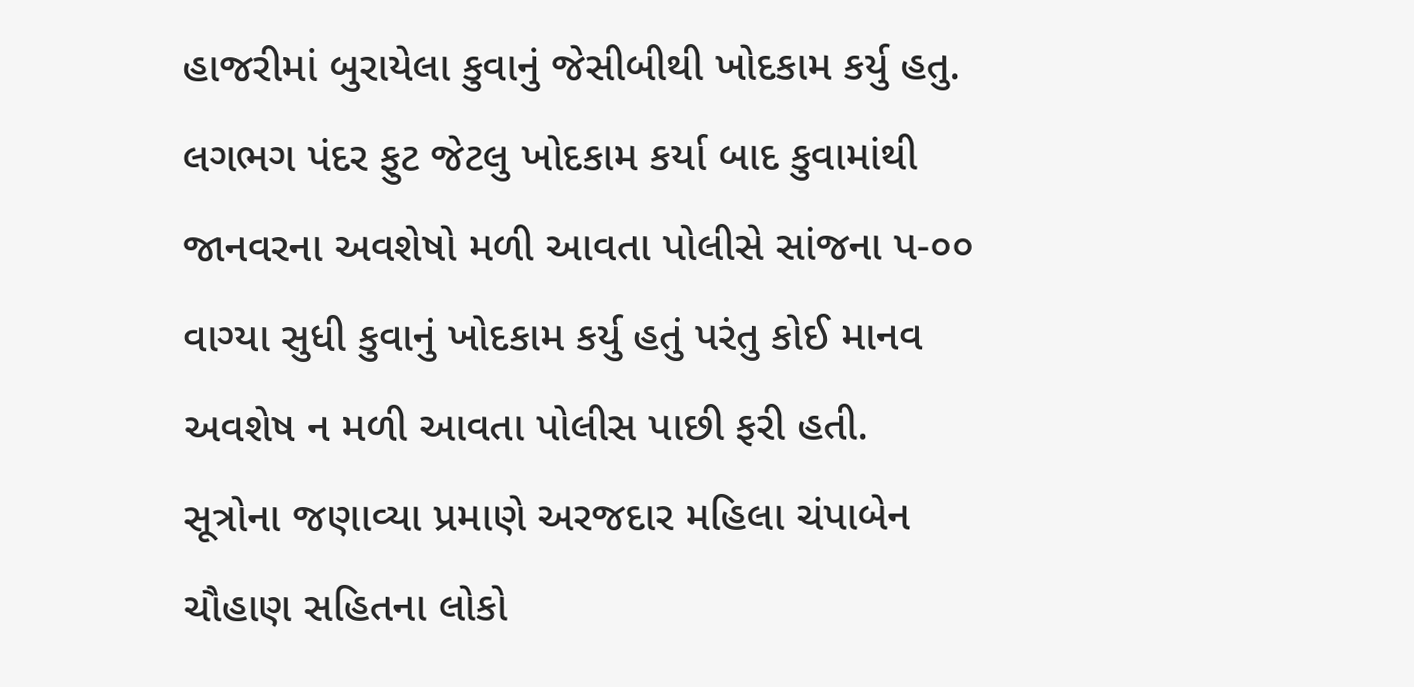હાજરીમાં બુરાયેલા કુવાનું જેસીબીથી ખોદકામ કર્યુ હતુ. લગભગ પંદર ફુટ જેટલુ ખોદકામ કર્યા બાદ કુવામાંથી જાનવરના અવશેષો મળી આવતા પોલીસે સાંજના પ-૦૦ વાગ્યા સુધી કુવાનું ખોદકામ કર્યુ હતું પરંતુ કોઈ માનવ અવશેષ ન મળી આવતા પોલીસ પાછી ફરી હતી.
સૂત્રોના જણાવ્યા પ્રમાણે અરજદાર મહિલા ચંપાબેન ચૌહાણ સહિતના લોકો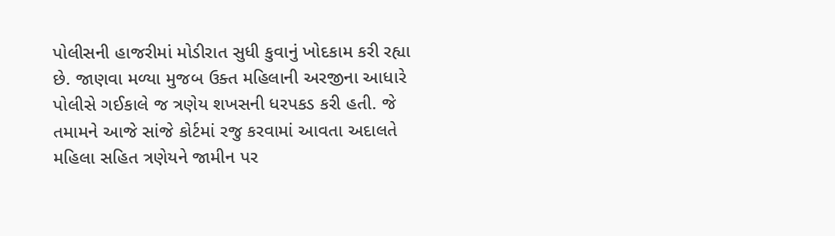પોલીસની હાજરીમાં મોડીરાત સુધી કુવાનું ખોદકામ કરી રહ્યા છે. જાણવા મળ્યા મુજબ ઉક્ત મહિલાની અરજીના આધારે પોલીસે ગઈકાલે જ ત્રણેય શખસની ધરપકડ કરી હતી. જે તમામને આજે સાંજે કોર્ટમાં રજુ કરવામાં આવતા અદાલતે મહિલા સહિત ત્રણેયને જામીન પર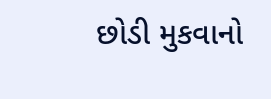છોડી મુકવાનો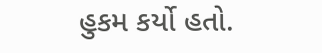હુકમ કર્યો હતો.